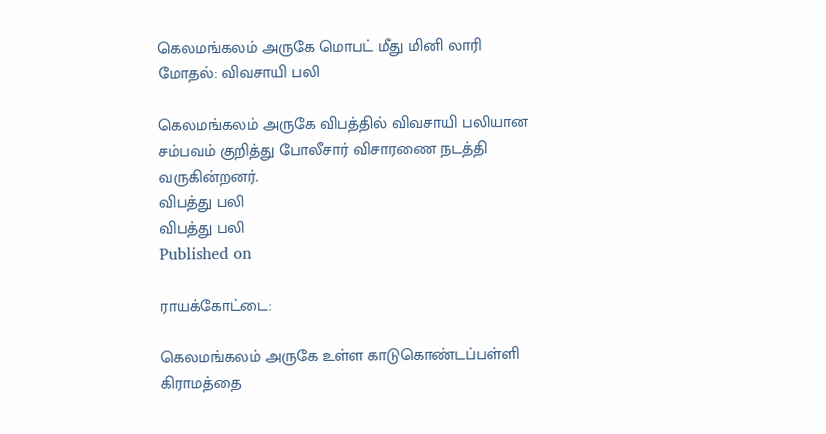கெலமங்கலம் அருகே மொபட் மீது மினி லாரி மோதல்: விவசாயி பலி

கெலமங்கலம் அருகே விபத்தில் விவசாயி பலியான சம்பவம் குறித்து போலீசார் விசாரணை நடத்தி வருகின்றனர்.
விபத்து பலி
விபத்து பலி
Published on

ராயக்கோட்டை:

கெலமங்கலம் அருகே உள்ள காடுகொண்டப்பள்ளி கிராமத்தை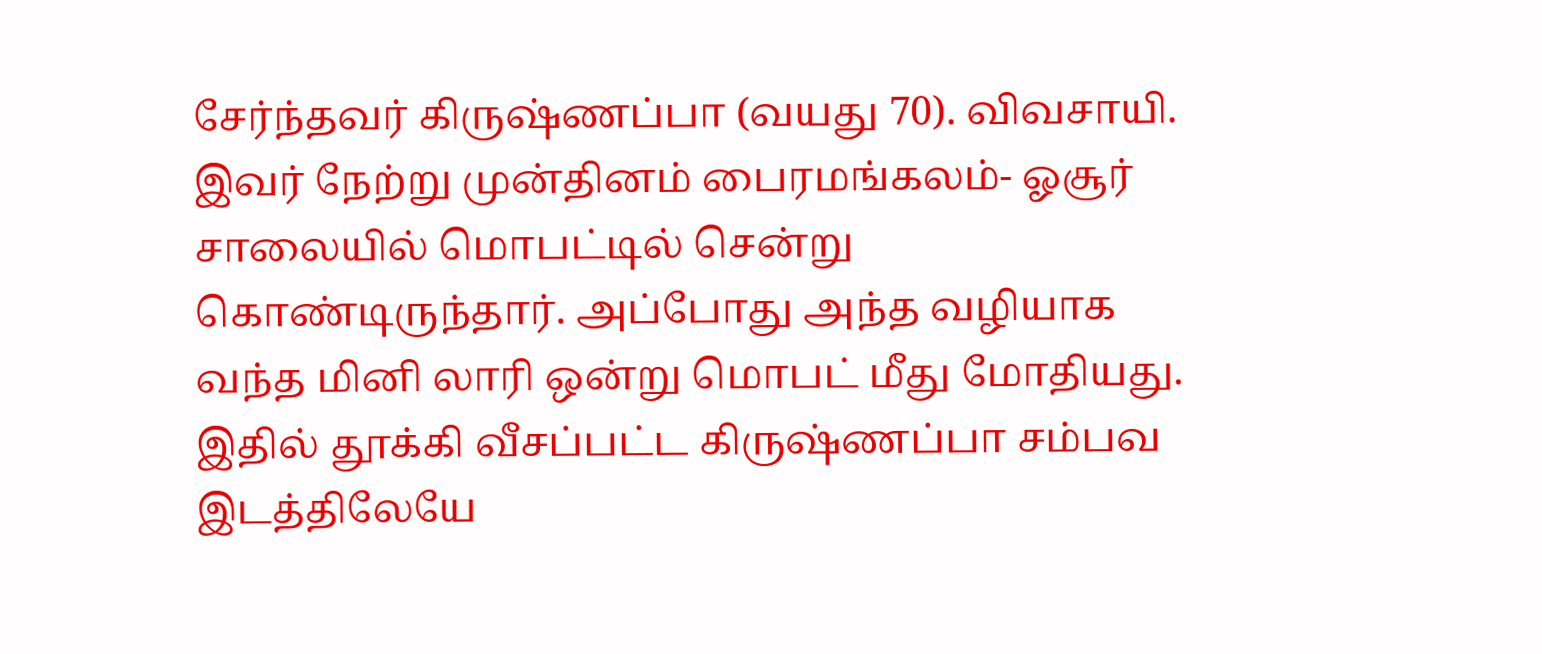சேர்ந்தவர் கிருஷ்ணப்பா (வயது 70). விவசாயி. இவர் நேற்று முன்தினம் பைரமங்கலம்- ஓசூர் சாலையில் மொபட்டில் சென்று கொண்டிருந்தார். அப்போது அந்த வழியாக வந்த மினி லாரி ஒன்று மொபட் மீது மோதியது. இதில் தூக்கி வீசப்பட்ட கிருஷ்ணப்பா சம்பவ இடத்திலேயே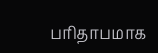பரிதாபமாக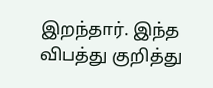இறந்தார். இந்த விபத்து குறித்து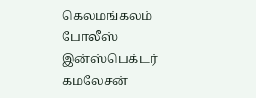கெலமங்கலம் போலீஸ் இன்ஸ்பெக்டர் கமலேசன்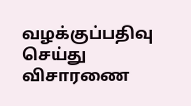வழக்குப்பதிவு செய்து விசாரணை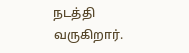நடத்தி வருகிறார்.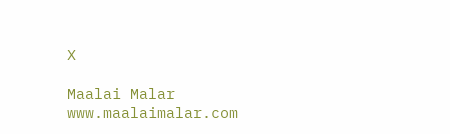X

Maalai Malar
www.maalaimalar.com